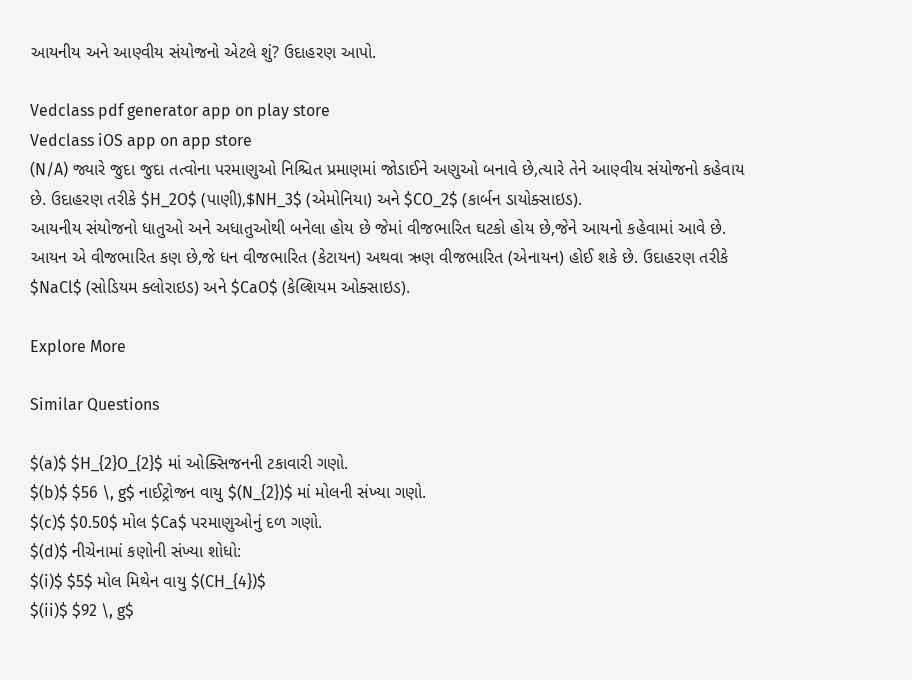આયનીય અને આણ્વીય સંયોજનો એટલે શું? ઉદાહરણ આપો.

Vedclass pdf generator app on play store
Vedclass iOS app on app store
(N/A) જ્યારે જુદા જુદા તત્વોના પરમાણુઓ નિશ્ચિત પ્રમાણમાં જોડાઈને અણુઓ બનાવે છે,ત્યારે તેને આણ્વીય સંયોજનો કહેવાય છે. ઉદાહરણ તરીકે $H_2O$ (પાણી),$NH_3$ (એમોનિયા) અને $CO_2$ (કાર્બન ડાયોક્સાઇડ).
આયનીય સંયોજનો ધાતુઓ અને અધાતુઓથી બનેલા હોય છે જેમાં વીજભારિત ઘટકો હોય છે,જેને આયનો કહેવામાં આવે છે. આયન એ વીજભારિત કણ છે,જે ધન વીજભારિત (કેટાયન) અથવા ઋણ વીજભારિત (એનાયન) હોઈ શકે છે. ઉદાહરણ તરીકે $NaCl$ (સોડિયમ ક્લોરાઇડ) અને $CaO$ (કેલ્શિયમ ઓક્સાઇડ).

Explore More

Similar Questions

$(a)$ $H_{2}O_{2}$ માં ઓક્સિજનની ટકાવારી ગણો.
$(b)$ $56 \, g$ નાઈટ્રોજન વાયુ $(N_{2})$ માં મોલની સંખ્યા ગણો.
$(c)$ $0.50$ મોલ $Ca$ પરમાણુઓનું દળ ગણો.
$(d)$ નીચેનામાં કણોની સંખ્યા શોધો:
$(i)$ $5$ મોલ મિથેન વાયુ $(CH_{4})$
$(ii)$ $92 \, g$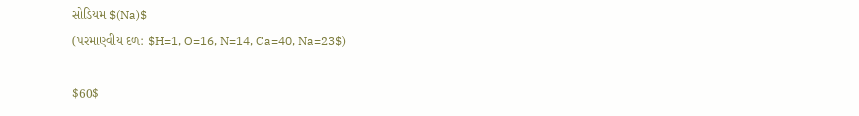સોડિયમ $(Na)$
(પરમાણ્વીય દળ: $H=1, O=16, N=14, Ca=40, Na=23$)

$60$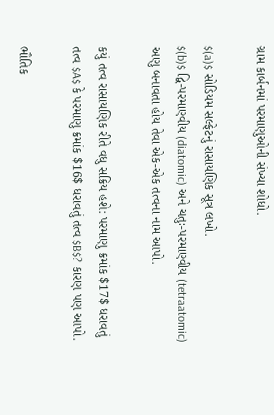ગ્રામ કાર્બનમાં પરમાણુઓની સંખ્યા શોધો.

$(a)$ સોડિયમ સલ્ફેટનું રાસાયણિક સૂત્ર લખો.
$(b)$ દ્વિ-પરમાણ્વીય (diatomic) અને ચતુઃ-પરમાણ્વીય (tetraatomic) અણુ બનાવતા હોય તેવા એક-એક તત્વના નામ આપો.

કયું તત્વ રાસાયણિક રીતે વધુ સક્રિય હશે: પરમાણુ ક્રમાંક $17$ ધરાવતું તત્વ $A$ કે પરમાણુ ક્રમાંક $16$ ધરાવતું તત્વ $B$? કારણ પણ આપો.

ભૌતિક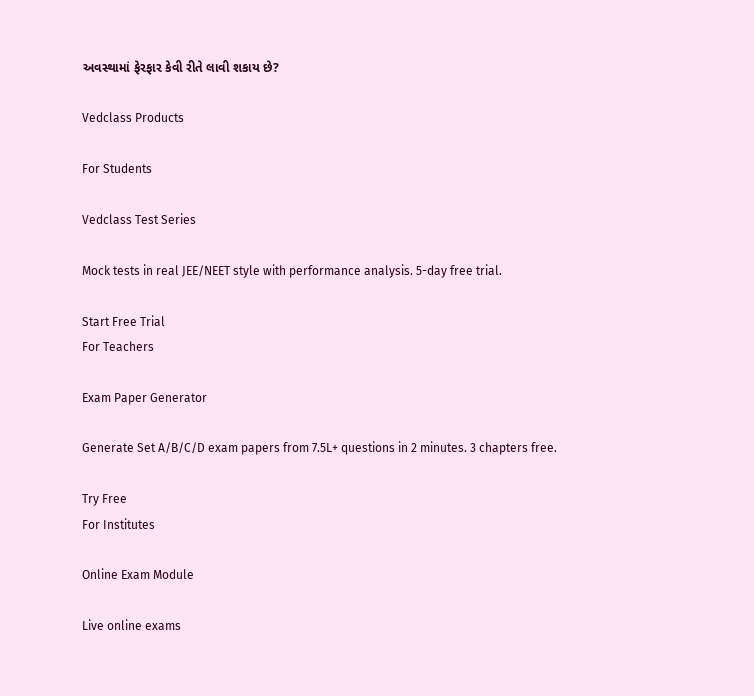અવસ્થામાં ફેરફાર કેવી રીતે લાવી શકાય છે?

Vedclass Products

For Students

Vedclass Test Series

Mock tests in real JEE/NEET style with performance analysis. 5-day free trial.

Start Free Trial
For Teachers

Exam Paper Generator

Generate Set A/B/C/D exam papers from 7.5L+ questions in 2 minutes. 3 chapters free.

Try Free
For Institutes

Online Exam Module

Live online exams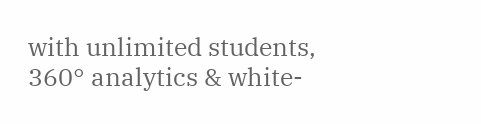with unlimited students, 360° analytics & white-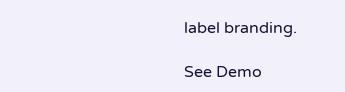label branding.

See Demo